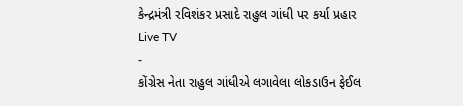કેન્દ્રમંત્રી રવિશંકર પ્રસાદે રાહુલ ગાંધી પર કર્યા પ્રહાર
Live TV
-
કોંગ્રેસ નેતા રાહુલ ગાંધીએ લગાવેલા લોકડાઉન ફેઈલ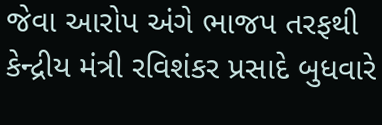જેવા આરોપ અંગે ભાજપ તરફથી કેન્દ્રીય મંત્રી રવિશંકર પ્રસાદે બુધવારે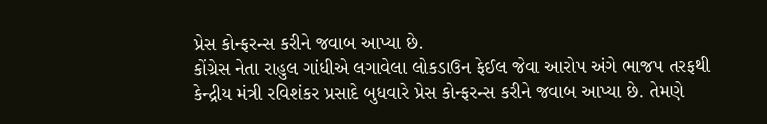પ્રેસ કોન્ફરન્સ કરીને જવાબ આપ્યા છે.
કોંગ્રેસ નેતા રાહુલ ગાંધીએ લગાવેલા લોકડાઉન ફેઈલ જેવા આરોપ અંગે ભાજપ તરફથી કેન્દ્રીય મંત્રી રવિશંકર પ્રસાદે બુધવારે પ્રેસ કોન્ફરન્સ કરીને જવાબ આપ્યા છે. તેમણે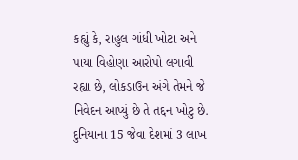કહ્યું કે, રાહુલ ગાંધી ખોટા અને પાયા વિહોણા આરોપો લગાવી રહ્યા છે, લોકડાઉન અંગે તેમને જે નિવેદન આપ્યું છે તે તદ્દન ખોટુ છે. દુનિયાના 15 જેવા દેશમાં 3 લાખ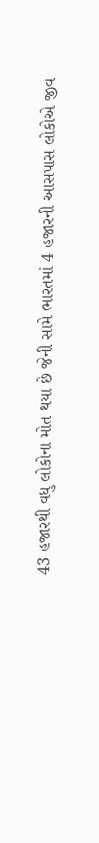43 હજારથી વધુ લોકોના મોત થયા છે જેની સામે ભારતમાં 4 હજારની આસપાસ લોકોએ જીવ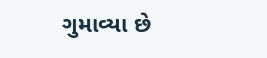ગુમાવ્યા છે